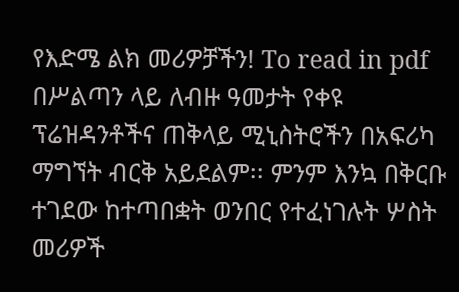የእድሜ ልክ መሪዎቻችን! To read in pdf በሥልጣን ላይ ለብዙ ዓመታት የቀዩ ፕሬዝዳንቶችና ጠቅላይ ሚኒስትሮችን በአፍሪካ ማግኘት ብርቅ አይደልም፡፡ ምንም እንኳ በቅርቡ ተገደው ከተጣበቋት ወንበር የተፈነገሉት ሦስት መሪዎች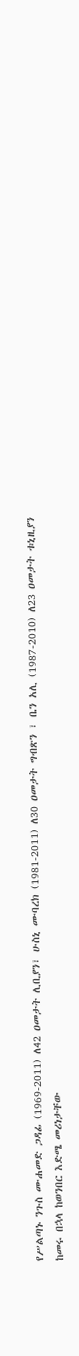የሥልጣኑ ንጉስ ሙሐመድ ጋዳፊ (1969-2011) ለ42 ዐመታት ሊቢያን፣ ሁስኒ ሙባረክ (1981-2011) ለ30 ዐመታት ግብጽን ፣ ቤን አሊ (1987-2010) ለ23 ዐመታት ቱኒዚያን ከመሩ በኋላ ከወንበር እድሜ መሪነታቸው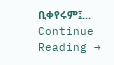ቢቀየሩም፤... Continue Reading →